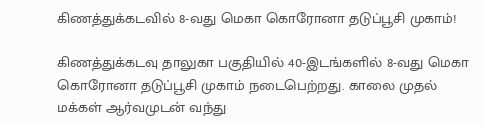கிணத்துக்கடவில் 8-வது மெகா கொரோனா தடுப்பூசி முகாம்!

கிணத்துக்கடவு தாலுகா பகுதியில் 40-இடங்களில் 8-வது மெகா கொரோனா தடுப்பூசி முகாம் நடைபெற்றது. காலை முதல் மக்கள் ஆர்வமுடன் வந்து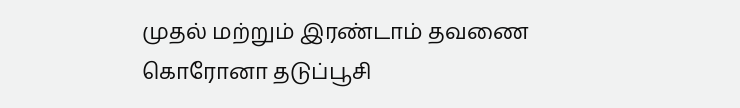முதல் மற்றும் இரண்டாம் தவணை கொரோனா தடுப்பூசி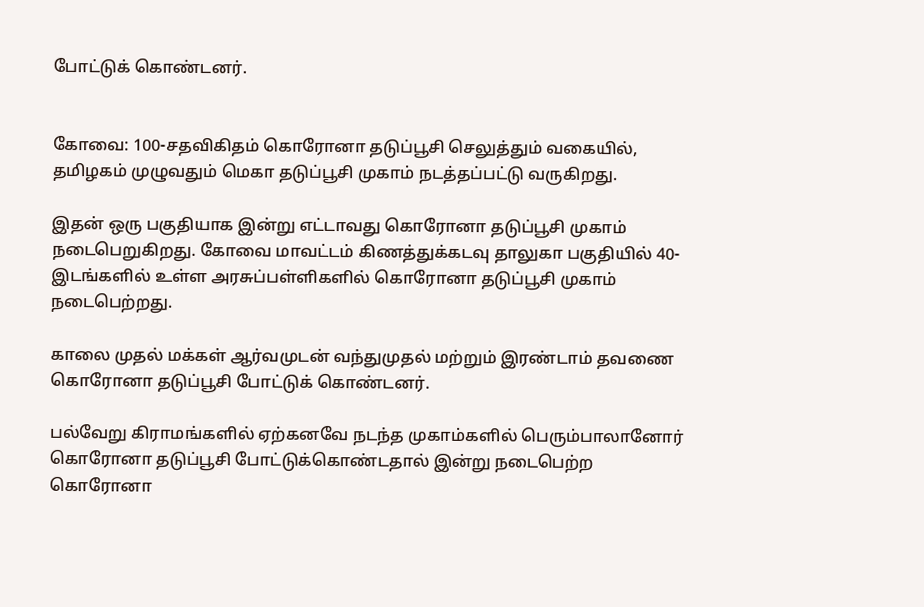போட்டுக் கொண்டனர்.


கோவை: 100-சதவிகிதம் கொரோனா தடுப்பூசி செலுத்தும் வகையில், தமிழகம் முழுவதும் மெகா தடுப்பூசி முகாம் நடத்தப்பட்டு வருகிறது.

இதன் ஒரு பகுதியாக இன்று எட்டாவது கொரோனா தடுப்பூசி முகாம் நடைபெறுகிறது. கோவை மாவட்டம் கிணத்துக்கடவு தாலுகா பகுதியில் 40-இடங்களில் உள்ள அரசுப்பள்ளிகளில் கொரோனா தடுப்பூசி முகாம் நடைபெற்றது.

காலை முதல் மக்கள் ஆர்வமுடன் வந்துமுதல் மற்றும் இரண்டாம் தவணை கொரோனா தடுப்பூசி போட்டுக் கொண்டனர்.

பல்வேறு கிராமங்களில் ஏற்கனவே நடந்த முகாம்களில் பெரும்பாலானோர் கொரோனா தடுப்பூசி போட்டுக்கொண்டதால் இன்று நடைபெற்ற கொரோனா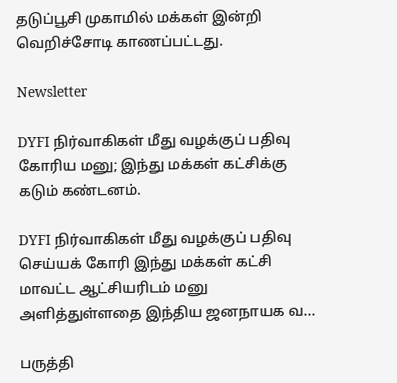தடுப்பூசி முகாமில் மக்கள் இன்றி வெறிச்சோடி காணப்பட்டது.

Newsletter

DYFI நிர்வாகிகள் மீது வழக்குப் பதிவு கோரிய மனு; இந்து மக்கள் கட்சிக்கு கடும் கண்டனம்.

DYFI நிர்வாகிகள் மீது வழக்குப் பதிவு செய்யக் கோரி இந்து மக்கள் கட்சி மாவட்ட ஆட்சியரிடம் மனு அளித்துள்ளதை இந்திய ஜனநாயக வ...

பருத்தி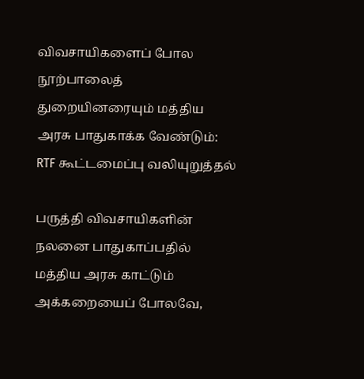விவசாயிகளைப் போல நூற்பாலைத் துறையினரையும் மத்திய அரசு பாதுகாக்க வேண்டும்: RTF கூட்டமைப்பு வலியுறுத்தல்

பருத்தி விவசாயிகளின் நலனை பாதுகாப்பதில் மத்திய அரசு காட்டும் அக்கறையைப் போலவே,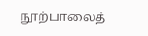நூற்பாலைத்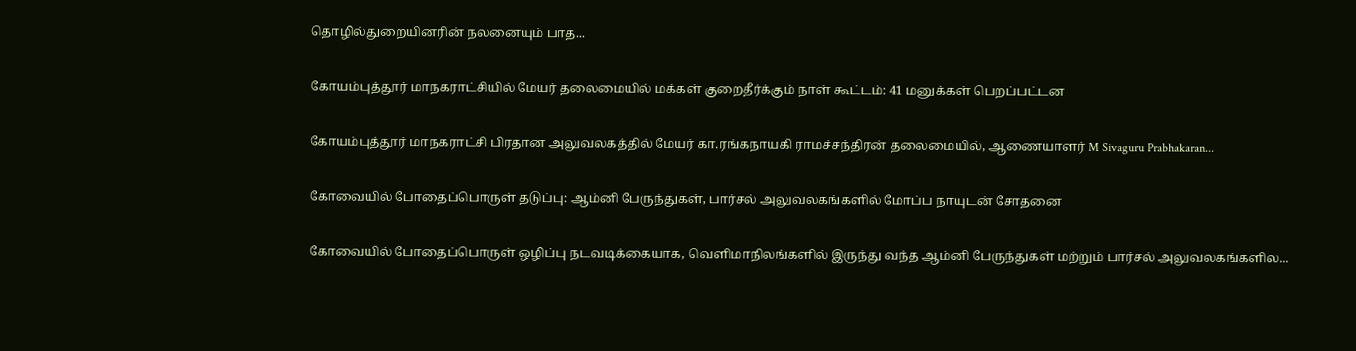தொழில்துறையினரின் நலனையும் பாத...

கோயம்புத்தூர் மாநகராட்சியில் மேயர் தலைமையில் மக்கள் குறைதீர்க்கும் நாள் கூட்டம்: 41 மனுக்கள் பெறப்பட்டன

கோயம்புத்தூர் மாநகராட்சி பிரதான அலுவலகத்தில் மேயர் கா.ரங்கநாயகி ராமச்சந்திரன் தலைமையில், ஆணையாளர் M Sivaguru Prabhakaran...

கோவையில் போதைப்பொருள் தடுப்பு: ஆம்னி பேருந்துகள், பார்சல் அலுவலகங்களில் மோப்ப நாயுடன் சோதனை

கோவையில் போதைப்பொருள் ஒழிப்பு நடவடிக்கையாக, வெளிமாநிலங்களில் இருந்து வந்த ஆம்னி பேருந்துகள் மற்றும் பார்சல் அலுவலகங்களில...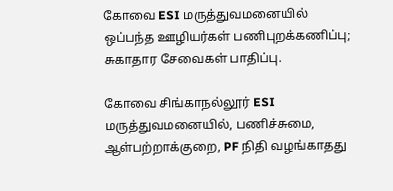கோவை ESI மருத்துவமனையில் ஒப்பந்த ஊழியர்கள் பணிபுறக்கணிப்பு; சுகாதார சேவைகள் பாதிப்பு.

கோவை சிங்காநல்லூர் ESI மருத்துவமனையில், பணிச்சுமை, ஆள்பற்றாக்குறை, PF நிதி வழங்காதது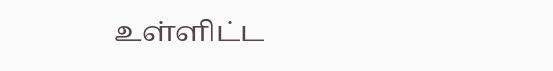உள்ளிட்ட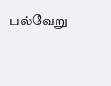பல்வேறு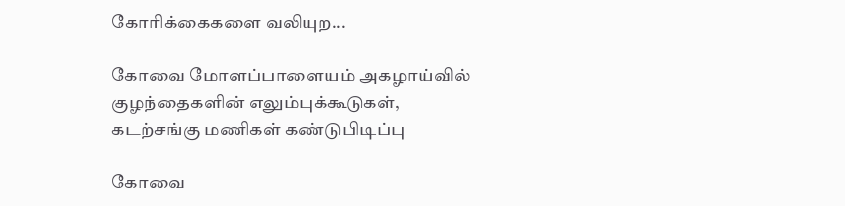கோரிக்கைகளை வலியுற...

கோவை மோளப்பாளையம் அகழாய்வில் குழந்தைகளின் எலும்புக்கூடுகள், கடற்சங்கு மணிகள் கண்டுபிடிப்பு

கோவை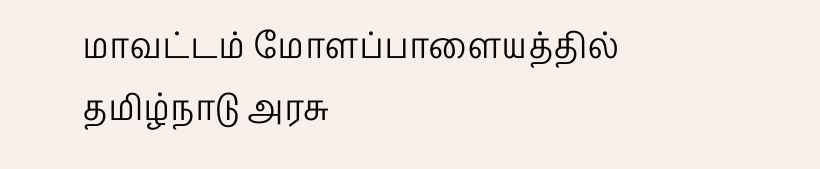மாவட்டம் மோளப்பாளையத்தில் தமிழ்நாடு அரசு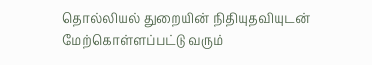தொல்லியல் துறையின் நிதியுதவியுடன் மேற்கொள்ளப்பட்டு வரும்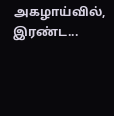அகழாய்வில், இரண்ட...